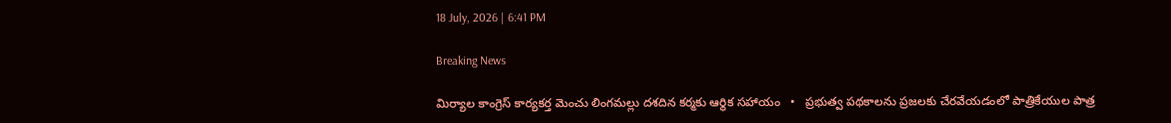18 July, 2026 | 6:41 PM

Breaking News

మిర్యాల కాంగ్రెస్ కార్యకర్త మెంచు లింగమల్లు దశదిన కర్మకు ఆర్థిక సహాయం   •   ప్రభుత్వ పథకాలను ప్రజలకు చేరవేయడంలో పాత్రికేయుల పాత్ర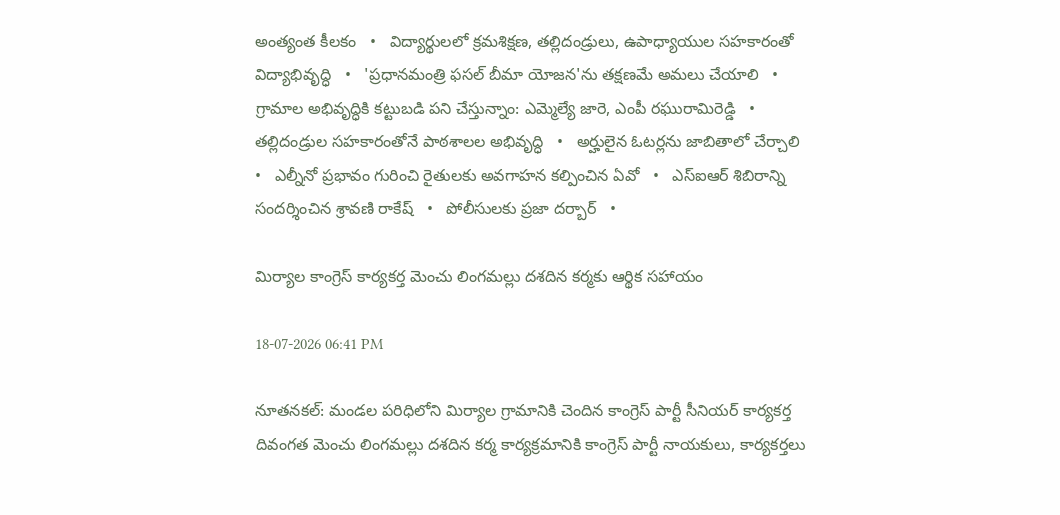అంత్యంత కీలకం   •   విద్యార్థులలో క్రమశిక్షణ, తల్లిదండ్రులు, ఉపాధ్యాయుల సహకారంతో విద్యాభివృద్ధి   •   'ప్రధానమంత్రి ఫసల్ బీమా యోజన'ను తక్షణమే అమలు చేయాలి   •   గ్రామాల అభివృద్ధికి కట్టుబడి పని చేస్తున్నాం: ఎమ్మెల్యే జారె, ఎంపీ రఘురామిరెడ్డి   •   తల్లిదండ్రుల సహకారంతోనే పాఠశాలల అభివృద్ధి   •   అర్హులైన ఓటర్లను జాబితాలో చేర్చాలి   •   ఎల్నీనో ప్రభావం గురించి రైతులకు అవగాహన కల్పించిన ఏవో   •   ఎస్ఐఆర్ శిబిరాన్ని సందర్శించిన శ్రావణి రాకేష్   •   పోలీసులకు ప్రజా దర్బార్   •

మిర్యాల కాంగ్రెస్ కార్యకర్త మెంచు లింగమల్లు దశదిన కర్మకు ఆర్థిక సహాయం

18-07-2026 06:41 PM

నూతనకల్: మండల పరిధిలోని మిర్యాల గ్రామానికి చెందిన కాంగ్రెస్ పార్టీ సీనియర్ కార్యకర్త దివంగత మెంచు లింగమల్లు దశదిన కర్మ కార్యక్రమానికి కాంగ్రెస్ పార్టీ నాయకులు, కార్యకర్తలు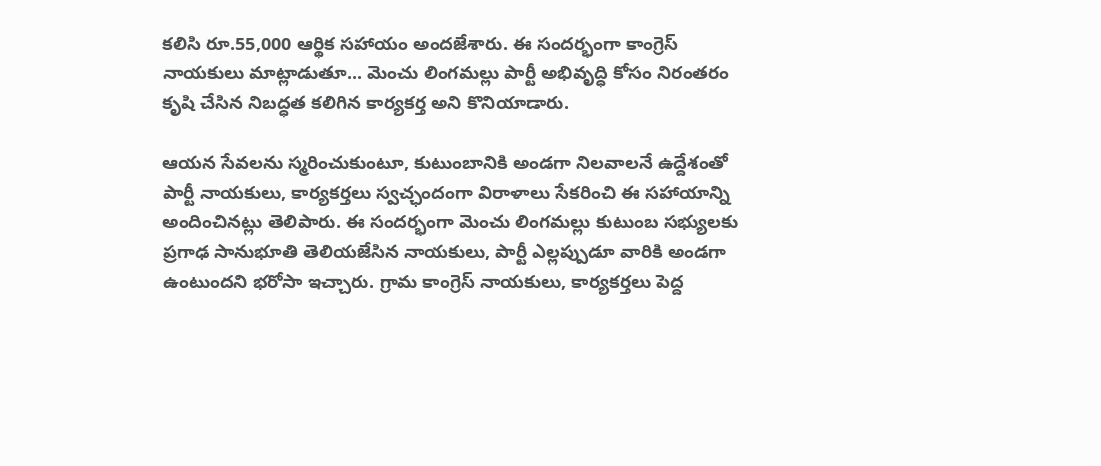కలిసి రూ.55,000 ఆర్థిక సహాయం అందజేశారు. ఈ సందర్భంగా కాంగ్రెస్ నాయకులు మాట్లాడుతూ... మెంచు లింగమల్లు పార్టీ అభివృద్ధి కోసం నిరంతరం కృషి చేసిన నిబద్ధత కలిగిన కార్యకర్త అని కొనియాడారు.

ఆయన సేవలను స్మరించుకుంటూ, కుటుంబానికి అండగా నిలవాలనే ఉద్దేశంతో పార్టీ నాయకులు, కార్యకర్తలు స్వచ్ఛందంగా విరాళాలు సేకరించి ఈ సహాయాన్ని అందించినట్లు తెలిపారు. ఈ సందర్భంగా మెంచు లింగమల్లు కుటుంబ సభ్యులకు ప్రగాఢ సానుభూతి తెలియజేసిన నాయకులు, పార్టీ ఎల్లప్పుడూ వారికి అండగా ఉంటుందని భరోసా ఇచ్చారు. గ్రామ కాంగ్రెస్ నాయకులు, కార్యకర్తలు పెద్ద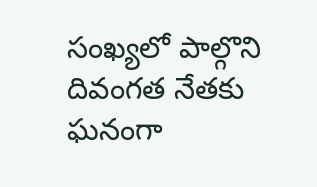సంఖ్యలో పాల్గొని దివంగత నేతకు ఘనంగా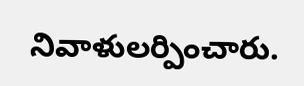నివాళులర్పించారు.